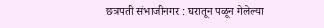छत्रपती संभाजीनगर : घरातून पळून गेलेल्या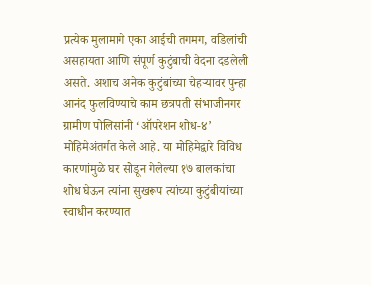प्रत्येक मुलामागे एका आईची तगमग, वडिलांची असहायता आणि संपूर्ण कुटुंबाची वेदना दडलेली असते. अशाच अनेक कुटुंबांच्या चेहऱ्यावर पुन्हा आनंद फुलविण्याचे काम छत्रपती संभाजीनगर ग्रामीण पोलिसांनी ‘ऑपरेशन शोध-४’ मोहिमेअंतर्गत केले आहे. या मोहिमेद्वारे विविध कारणांमुळे घर सोडून गेलेल्या १७ बालकांचा शोध घेऊन त्यांना सुखरूप त्यांच्या कुटुंबीयांच्या स्वाधीन करण्यात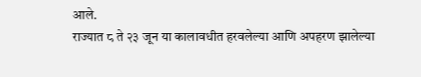आले.
राज्यात ८ ते २३ जून या कालावधीत हरवलेल्या आणि अपहरण झालेल्या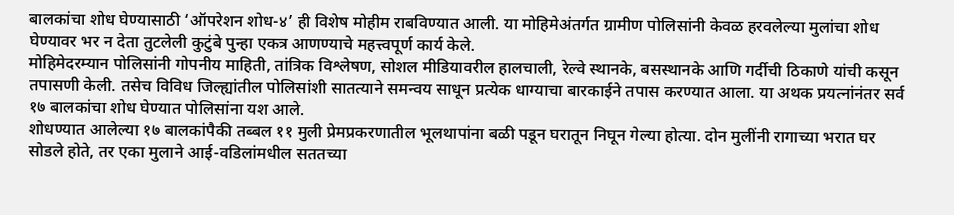बालकांचा शोध घेण्यासाठी ‘ऑपरेशन शोध-४’ ही विशेष मोहीम राबविण्यात आली. या मोहिमेअंतर्गत ग्रामीण पोलिसांनी केवळ हरवलेल्या मुलांचा शोध घेण्यावर भर न देता तुटलेली कुटुंबे पुन्हा एकत्र आणण्याचे महत्त्वपूर्ण कार्य केले.
मोहिमेदरम्यान पोलिसांनी गोपनीय माहिती, तांत्रिक विश्लेषण, सोशल मीडियावरील हालचाली, रेल्वे स्थानके, बसस्थानके आणि गर्दीची ठिकाणे यांची कसून तपासणी केली. तसेच विविध जिल्ह्यांतील पोलिसांशी सातत्याने समन्वय साधून प्रत्येक धाग्याचा बारकाईने तपास करण्यात आला. या अथक प्रयत्नांनंतर सर्व १७ बालकांचा शोध घेण्यात पोलिसांना यश आले.
शोधण्यात आलेल्या १७ बालकांपैकी तब्बल ११ मुली प्रेमप्रकरणातील भूलथापांना बळी पडून घरातून निघून गेल्या होत्या. दोन मुलींनी रागाच्या भरात घर सोडले होते, तर एका मुलाने आई-वडिलांमधील सततच्या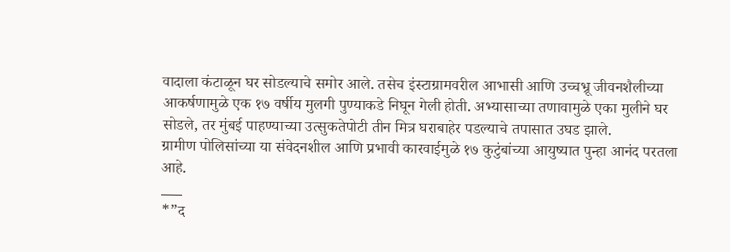वादाला कंटाळून घर सोडल्याचे समोर आले. तसेच इंस्टाग्रामवरील आभासी आणि उच्चभ्रू जीवनशैलीच्या आकर्षणामुळे एक १७ वर्षीय मुलगी पुण्याकडे निघून गेली होती. अभ्यासाच्या तणावामुळे एका मुलीने घर सोडले, तर मुंबई पाहण्याच्या उत्सुकतेपोटी तीन मित्र घराबाहेर पडल्याचे तपासात उघड झाले.
ग्रामीण पोलिसांच्या या संवेदनशील आणि प्रभावी कारवाईमुळे १७ कुटुंबांच्या आयुष्यात पुन्हा आनंद परतला आहे.
___
*”द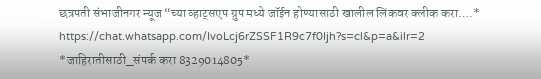छत्रपती संभाजीनगर न्यूज “च्या व्हाट्सएप ग्रुप मध्ये जॉईन होण्यासाठी खालील लिंकवर क्लीक करा….*
https://chat.whatsapp.com/IvoLcj6rZSSF1R9c7f0Ijh?s=cl&p=a&ilr=2
*जाहिरातीसाठी_संपर्क करा 8329014805*